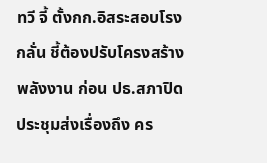ทวี จี้ ตั้งกก.อิสระสอบโรงกลั่น ชี้ต้องปรับโครงสร้างพลังงาน ก่อน ปธ.สภาปิดประชุมส่งเรื่องถึง คร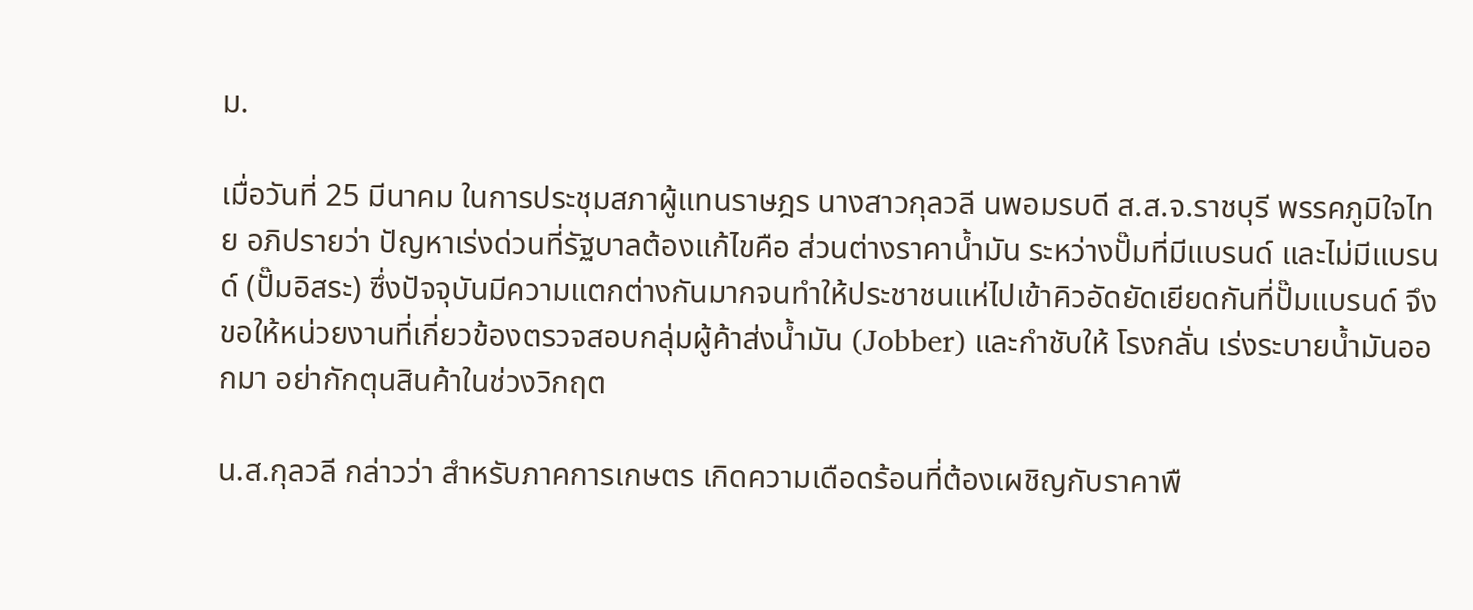ม.

เมื่อวันที่ 25 มีนาคม ในการประชุมสภาผู้แทนราษฎร นางสาวกุลวลี นพอมรบดี ส.ส.จ.ราชบุรี พรรคภูมิใจไทย อภิปรายว่า ปัญหาเร่งด่วนที่รัฐบาลต้องแก้ไขคือ ส่วนต่างราคาน้ำมัน ระหว่างปั๊มที่มีแบรนด์ และไม่มีแบรนด์ (ปั๊มอิสระ) ซึ่งปัจจุบันมีความแตกต่างกันมากจนทำให้ประชาชนแห่ไปเข้าคิวอัดยัดเยียดกันที่ปั๊มแบรนด์ จึงขอให้หน่วยงานที่เกี่ยวข้องตรวจสอบกลุ่มผู้ค้าส่งน้ำมัน (Jobber) และกำชับให้ โรงกลั่น เร่งระบายน้ำมันออกมา อย่ากักตุนสินค้าในช่วงวิกฤต

น.ส.กุลวลี กล่าวว่า สำหรับภาคการเกษตร เกิดความเดือดร้อนที่ต้องเผชิญกับราคาพื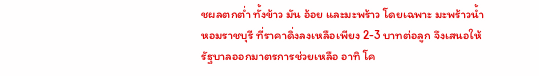ชผลตกต่ำ ทั้งข้าว มัน อ้อย และมะพร้าว โดยเฉพาะ มะพร้าวน้ำหอมราชบุรี ที่ราคาดิ่งลงเหลือเพียง 2-3 บาทต่อลูก จึงเสนอให้รัฐบาลออกมาตรการช่วยเหลือ อาทิ โค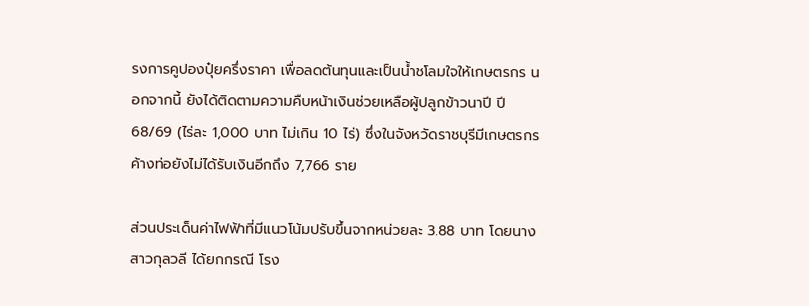รงการคูปองปุ๋ยครึ่งราคา เพื่อลดต้นทุนและเป็นน้ำชโลมใจให้เกษตรกร นอกจากนี้ ยังได้ติดตามความคืบหน้าเงินช่วยเหลือผู้ปลูกข้าวนาปี ปี 68/69 (ไร่ละ 1,000 บาท ไม่เกิน 10 ไร่) ซึ่งในจังหวัดราชบุรีมีเกษตรกรค้างท่อยังไม่ได้รับเงินอีกถึง 7,766 ราย

ส่วนประเด็นค่าไฟฟ้าที่มีแนวโน้มปรับขึ้นจากหน่วยละ 3.88 บาท โดยนางสาวกุลวลี ได้ยกกรณี โรง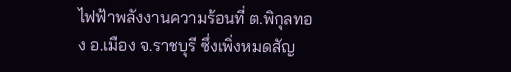ไฟฟ้าพลังงานความร้อนที่ ต.พิกุลทอง อ.เมือง จ.ราชบุรี ซึ่งเพิ่งหมดสัญ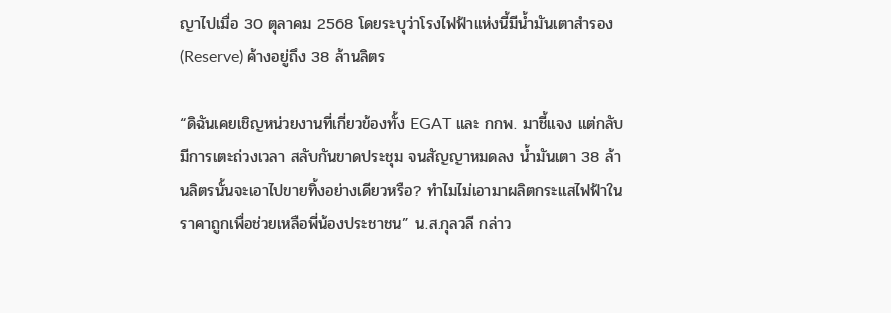ญาไปเมื่อ 30 ตุลาคม 2568 โดยระบุว่าโรงไฟฟ้าแห่งนี้มีน้ำมันเตาสำรอง (Reserve) ค้างอยู่ถึง 38 ล้านลิตร

“ดิฉันเคยเชิญหน่วยงานที่เกี่ยวข้องทั้ง EGAT และ กกพ. มาชี้แจง แต่กลับมีการเตะถ่วงเวลา สลับกันขาดประชุม จนสัญญาหมดลง น้ำมันเตา 38 ล้านลิตรนั้นจะเอาไปขายทิ้งอย่างเดียวหรือ? ทำไมไม่เอามาผลิตกระแสไฟฟ้าในราคาถูกเพื่อช่วยเหลือพี่น้องประชาชน” น.ส.กุลวลี กล่าว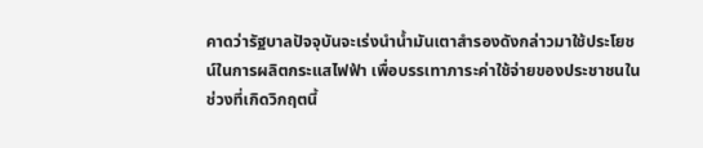คาดว่ารัฐบาลปัจจุบันจะเร่งนำน้ำมันเตาสำรองดังกล่าวมาใช้ประโยชน์ในการผลิตกระแสไฟฟ้า เพื่อบรรเทาภาระค่าใช้จ่ายของประชาชนในช่วงที่เกิดวิกฤตนี้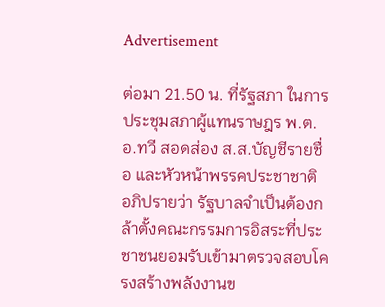Advertisement

ต่อมา 21.50 น. ที่รัฐสภา ในการประชุมสภาผู้แทนราษฎร พ.ต.อ.ทวี สอดส่อง ส.ส.บัญชีรายชื่อ และหัวหน้าพรรคประชาชาติ อภิปรายว่า รัฐบาลจำเป็นต้องกล้าตั้งคณะกรรมการอิสระที่ประชาชนยอมรับเข้ามาตรวจสอบโครงสร้างพลังงานข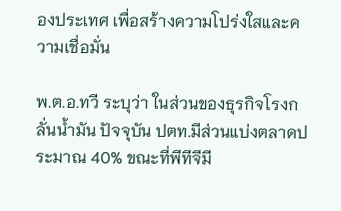องประเทศ เพื่อสร้างความโปร่งใสและความเชื่อมั่น

พ.ต.อ.ทวี ระบุว่า ในส่วนของธุรกิจโรงกลั่นน้ำมัน ปัจจุบัน ปตท.มีส่วนแบ่งตลาดประมาณ 40% ขณะที่พีทีจีมี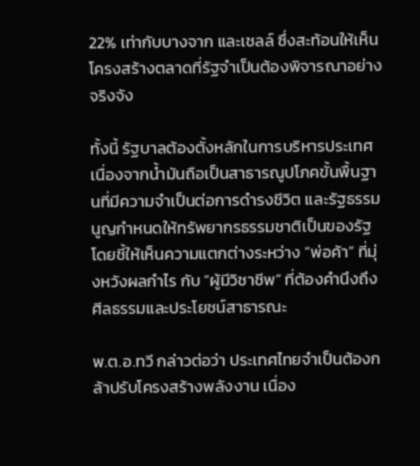22% เท่ากับบางจาก และเชลล์ ซึ่งสะท้อนให้เห็นโครงสร้างตลาดที่รัฐจำเป็นต้องพิจารณาอย่างจริงจัง

ทั้งนี้ รัฐบาลต้องตั้งหลักในการบริหารประเทศ เนื่องจากน้ำมันถือเป็นสาธารณูปโภคขั้นพื้นฐานที่มีความจำเป็นต่อการดำรงชีวิต และรัฐธรรมนูญกำหนดให้ทรัพยากรธรรมชาติเป็นของรัฐ โดยชี้ให้เห็นความแตกต่างระหว่าง “พ่อค้า” ที่มุ่งหวังผลกำไร กับ “ผู้มีวิชาชีพ” ที่ต้องคำนึงถึงศีลธรรมและประโยชน์สาธารณะ

พ.ต.อ.ทวี กล่าวต่อว่า ประเทศไทยจำเป็นต้องกล้าปรับโครงสร้างพลังงาน เนื่อง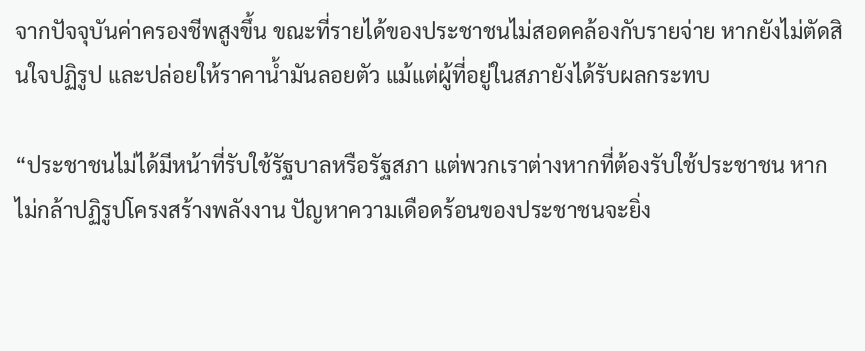จากปัจจุบันค่าครองชีพสูงขึ้น ขณะที่รายได้ของประชาชนไม่สอดคล้องกับรายจ่าย หากยังไม่ตัดสินใจปฏิรูป และปล่อยให้ราคาน้ำมันลอยตัว แม้แต่ผู้ที่อยู่ในสภายังได้รับผลกระทบ

“ประชาชนไม่ได้มีหน้าที่รับใช้รัฐบาลหรือรัฐสภา แต่พวกเราต่างหากที่ต้องรับใช้ประชาชน หากไม่กล้าปฏิรูปโครงสร้างพลังงาน ปัญหาความเดือดร้อนของประชาชนจะยิ่ง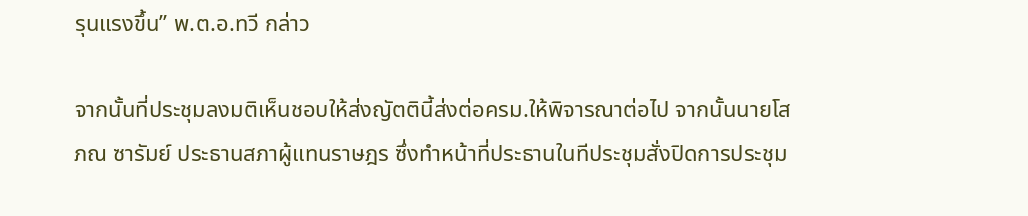รุนแรงขึ้น” พ.ต.อ.ทวี กล่าว

จากนั้นที่ประชุมลงมติเห็นชอบให้ส่งญัตตินี้ส่งต่อครม.ให้พิจารณาต่อไป จากนั้นนายโสภณ ซารัมย์ ประธานสภาผู้แทนราษฎร ซึ่งทำหน้าที่ประธานในทีประชุมสั่งปิดการประชุม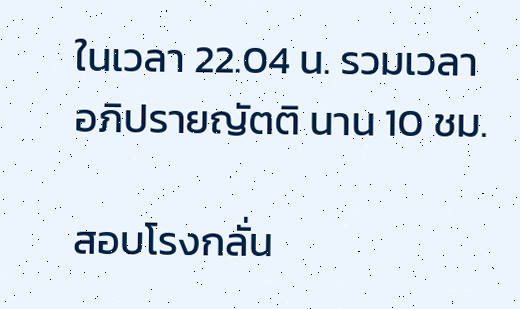ในเวลา 22.04 น. รวมเวลาอภิปรายญัตติ นาน 10 ชม.

สอบโรงกลั่น